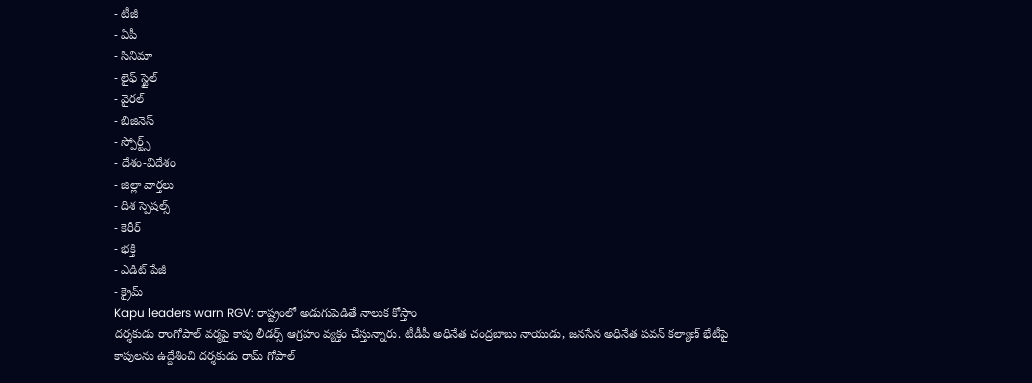- టీజీ
- ఏపీ
- సినిమా
- లైఫ్ స్టైల్
- వైరల్
- బిజినెస్
- స్పోర్ట్స్
- దేశం-విదేశం
- జిల్లా వార్తలు
- దిశ స్పెషల్స్
- కెరీర్
- భక్తి
- ఎడిట్ పేజీ
- క్రైమ్
Kapu leaders warn RGV: రాష్ట్రంలో అడుగుపెడితే నాలుక కోస్తాం
దర్శకుడు రాంగోపాల్ వర్మపై కాపు లీడర్స్ ఆగ్రహం వ్యక్తం చేస్తున్నారు. టీడీపీ అధినేత చంద్రబాబు నాయుడు, జనసేన అధినేత పవన్ కల్యాణ్ భేటీపై కాపులను ఉద్దేశించి దర్శకుడు రామ్ గోపాల్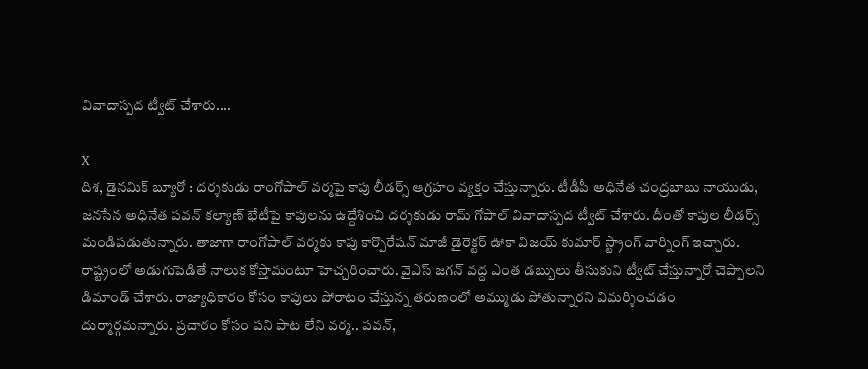వివాదాస్పద ట్వీట్ చేశారు....

X
దిశ, డైనమిక్ బ్యూరో : దర్శకుడు రాంగోపాల్ వర్మపై కాపు లీడర్స్ ఆగ్రహం వ్యక్తం చేస్తున్నారు. టీడీపీ అధినేత చంద్రబాబు నాయుడు, జనసేన అధినేత పవన్ కల్యాణ్ భేటీపై కాపులను ఉద్దేశించి దర్శకుడు రామ్ గోపాల్ వివాదాస్పద ట్వీట్ చేశారు. దీంతో కాపుల లీడర్స్ మండిపడుతున్నారు. తాజాగా రాంగోపాల్ వర్మకు కాపు కార్పొరేషన్ మాజీ డైరెక్టర్ ఊకా విజయ్ కుమార్ స్ట్రాంగ్ వార్నింగ్ ఇచ్చారు. రాష్ట్రంలో అడుగుపెడితే నాలుక కోస్తామంటూ హెచ్చరించారు. వైఎస్ జగన్ వద్ద ఎంత డబ్బులు తీసుకుని ట్వీట్ చేస్తున్నారో చెప్పాలని డిమాండ్ చేశారు. రాజ్యాధికారం కోసం కాపులు పోరాటం చేస్తున్న తరుణంలో అమ్ముడు పోతున్నారని విమర్శించడం దుర్మార్గమన్నారు. ప్రచారం కోసం పని పాట లేని వర్మ.. పవన్,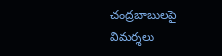చంద్రబాబులపై విమర్శలు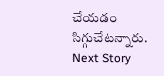చేయడం సిగ్గుచేటన్నారు.
Next Story